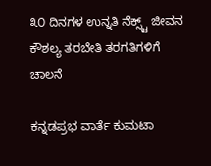೩೦ ದಿನಗಳ ಉನ್ನತಿ ನೆಕ್ಸ್ಟ್‌ ಜೀವನ ಕೌಶಲ್ಯ ತರಬೇತಿ ತರಗತಿಗಳಿಗೆ ಚಾಲನೆ

ಕನ್ನಡಪ್ರಭ ವಾರ್ತೆ ಕುಮಟಾ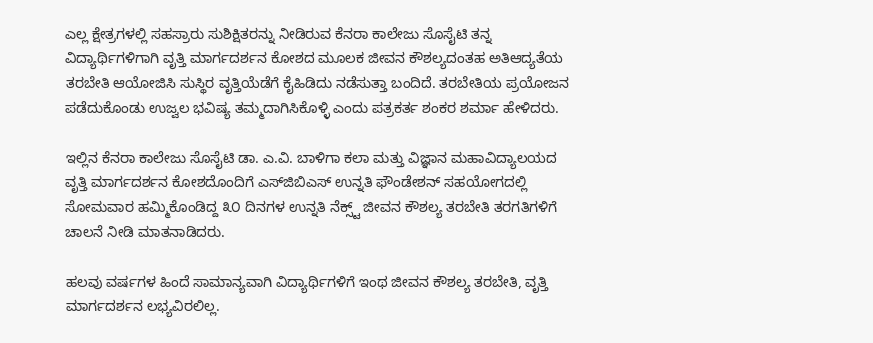ಎಲ್ಲ ಕ್ಷೇತ್ರಗಳಲ್ಲಿ ಸಹಸ್ರಾರು ಸುಶಿಕ್ಷಿತರನ್ನು ನೀಡಿರುವ ಕೆನರಾ ಕಾಲೇಜು ಸೊಸೈಟಿ ತನ್ನ ವಿದ್ಯಾರ್ಥಿಗಳಿಗಾಗಿ ವೃತ್ತಿ ಮಾರ್ಗದರ್ಶನ ಕೋಶದ ಮೂಲಕ ಜೀವನ ಕೌಶಲ್ಯದಂತಹ ಅತಿಆದ್ಯತೆಯ ತರಬೇತಿ ಆಯೋಜಿಸಿ ಸುಸ್ಥಿರ ವೃತ್ತಿಯೆಡೆಗೆ ಕೈಹಿಡಿದು ನಡೆಸುತ್ತಾ ಬಂದಿದೆ. ತರಬೇತಿಯ ಪ್ರಯೋಜನ ಪಡೆದುಕೊಂಡು ಉಜ್ವಲ ಭವಿಷ್ಯ ತಮ್ಮದಾಗಿಸಿಕೊಳ್ಳಿ ಎಂದು ಪತ್ರಕರ್ತ ಶಂಕರ ಶರ್ಮಾ ಹೇಳಿದರು.

ಇಲ್ಲಿನ ಕೆನರಾ ಕಾಲೇಜು ಸೊಸೈಟಿ ಡಾ. ಎ.ವಿ. ಬಾಳಿಗಾ ಕಲಾ ಮತ್ತು ವಿಜ್ಞಾನ ಮಹಾವಿದ್ಯಾಲಯದ ವೃತ್ತಿ ಮಾರ್ಗದರ್ಶನ ಕೋಶದೊಂದಿಗೆ ಎಸ್‌ಜಿಬಿಎಸ್ ಉನ್ನತಿ ಫೌಂಡೇಶನ್ ಸಹಯೋಗದಲ್ಲಿ ಸೋಮವಾರ ಹಮ್ಮಿಕೊಂಡಿದ್ದ ೩೦ ದಿನಗಳ ಉನ್ನತಿ ನೆಕ್ಸ್ಟ್‌ ಜೀವನ ಕೌಶಲ್ಯ ತರಬೇತಿ ತರಗತಿಗಳಿಗೆ ಚಾಲನೆ ನೀಡಿ ಮಾತನಾಡಿದರು.

ಹಲವು ವರ್ಷಗಳ ಹಿಂದೆ ಸಾಮಾನ್ಯವಾಗಿ ವಿದ್ಯಾರ್ಥಿಗಳಿಗೆ ಇಂಥ ಜೀವನ ಕೌಶಲ್ಯ ತರಬೇತಿ, ವೃತ್ತಿ ಮಾರ್ಗದರ್ಶನ ಲಭ್ಯವಿರಲಿಲ್ಲ.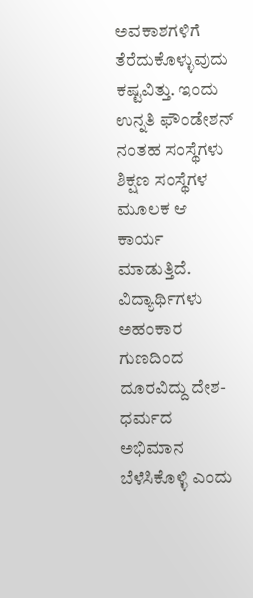ಅವಕಾಶಗಳಿಗೆ ತೆರೆದುಕೊಳ್ಳುವುದು ಕಷ್ಟವಿತ್ತು. ಇಂದು ಉನ್ನತಿ ಫೌಂಡೇಶನ್ ನಂತಹ ಸಂಸ್ಥೆಗಳು ಶಿಕ್ಷಣ ಸಂಸ್ಥೆಗಳ ಮೂಲಕ ಆ ಕಾರ್ಯ ಮಾಡುತ್ತಿದೆ. ವಿದ್ಯಾರ್ಥಿಗಳು ಅಹಂಕಾರ ಗುಣದಿಂದ ದೂರವಿದ್ದು ದೇಶ-ಧರ್ಮದ ಅಭಿಮಾನ ಬೆಳೆಸಿಕೊಳ್ಳಿ ಎಂದು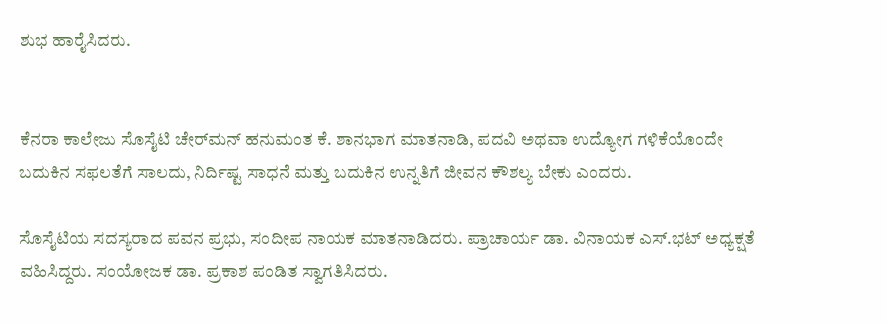ಶುಭ ಹಾರೈಸಿದರು.


ಕೆನರಾ ಕಾಲೇಜು ಸೊಸೈಟಿ ಚೇರ್‌ಮನ್ ಹನುಮಂತ ಕೆ. ಶಾನಭಾಗ ಮಾತನಾಡಿ, ಪದವಿ ಅಥವಾ ಉದ್ಯೋಗ ಗಳಿಕೆಯೊಂದೇ ಬದುಕಿನ ಸಫಲತೆಗೆ ಸಾಲದು, ನಿರ್ದಿಷ್ಟ ಸಾಧನೆ ಮತ್ತು ಬದುಕಿನ ಉನ್ನತಿಗೆ ಜೀವನ ಕೌಶಲ್ಯ ಬೇಕು ಎಂದರು.

ಸೊಸೈಟಿಯ ಸದಸ್ಯರಾದ ಪವನ ಪ್ರಭು, ಸಂದೀಪ ನಾಯಕ ಮಾತನಾಡಿದರು. ಪ್ರಾಚಾರ್ಯ ಡಾ. ವಿನಾಯಕ ಎಸ್.ಭಟ್ ಅಧ್ಯಕ್ಷತೆ ವಹಿಸಿದ್ದರು. ಸಂಯೋಜಕ ಡಾ. ಪ್ರಕಾಶ ಪಂಡಿತ ಸ್ವಾಗತಿಸಿದರು.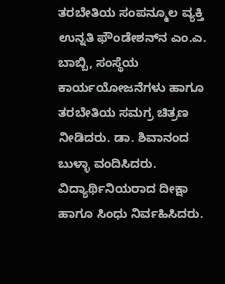ತರಬೇತಿಯ ಸಂಪನ್ಮೂಲ ವ್ಯಕ್ತಿ ಉನ್ನತಿ ಫೌಂಡೇಶನ್‌ನ ಎಂ.ಎ. ಬಾಬ್ಬಿ, ಸಂಸ್ಥೆಯ ಕಾರ್ಯಯೋಜನೆಗಳು ಹಾಗೂ ತರಬೇತಿಯ ಸಮಗ್ರ ಚಿತ್ರಣ ನೀಡಿದರು. ಡಾ. ಶಿವಾನಂದ ಬುಳ್ಳಾ ವಂದಿಸಿದರು. ವಿದ್ಯಾರ್ಥಿನಿಯರಾದ ದೀಕ್ಷಾ ಹಾಗೂ ಸಿಂಧು ನಿರ್ವಹಿಸಿದರು.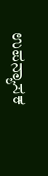ಉಪನ್ಯಾಸಕ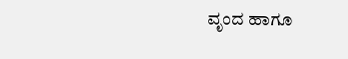ವೃಂದ ಹಾಗೂ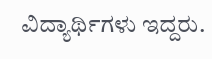ವಿದ್ಯಾರ್ಥಿಗಳು ಇದ್ದರು.